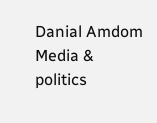Danial Amdom Media & politics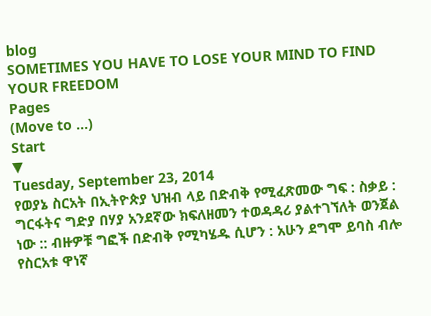blog
SOMETIMES YOU HAVE TO LOSE YOUR MIND TO FIND YOUR FREEDOM
Pages
(Move to ...)
Start
▼
Tuesday, September 23, 2014
የወያኔ ስርአት በኢትዮጵያ ህዝብ ላይ በድብቅ የሚፈጽመው ግፍ : ስቃይ : ግርፋትና ግድያ በሃያ አንደኛው ክፍለዘመን ተወዳዳሪ ያልተገኘለት ወንጀል ነው :: ብዙዎቹ ግፎች በድብቅ የሚካሄዱ ሲሆን : አሁን ደግሞ ይባስ ብሎ የስርአቱ ዋነኛ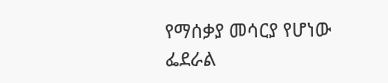የማሰቃያ መሳርያ የሆነው ፌደራል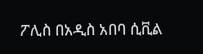ፖሊስ በአዲስ አበባ ሲቪል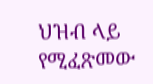ህዝብ ላይ የሚፈጽመው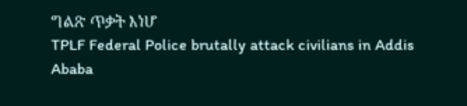ግልጽ ጥቃት እነሆ
TPLF Federal Police brutally attack civilians in Addis Ababa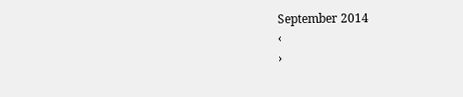September 2014
‹
›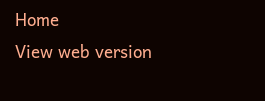Home
View web version